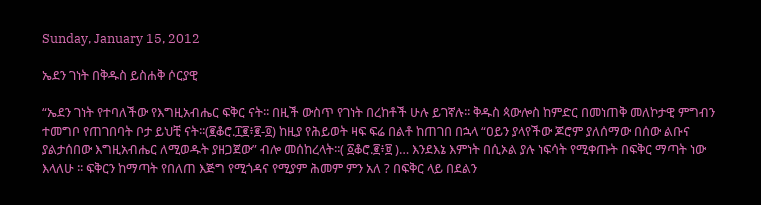Sunday, January 15, 2012

ኤደን ገነት በቅዱስ ይስሐቅ ሶርያዊ

“ኤደን ገነት የተባለችው የእግዚአብሔር ፍቅር ናት፡፡ በዚች ውስጥ የገነት በረከቶች ሁሉ ይገኛሉ፡፡ ቅዱስ ጳውሎስ ከምድር በመነጠቅ መለኮታዊ ምግብን ተመግቦ የጠገበባት ቦታ ይህቺ ናት፡፡(፪ቆሮ.፲፪፥፪-፬) ከዚያ የሕይወት ዛፍ ፍሬ በልቶ ከጠገበ በኋላ “ዐይን ያላየችው ጆሮም ያለሰማው በሰው ልቡና ያልታሰበው እግዚአብሔር ለሚወዱት ያዘጋጀው” ብሎ መሰከረላት፡፡( ፩ቆሮ.፪፥፱ )… እንደእኔ እምነት በሲኦል ያሉ ነፍሳት የሚቀጡት በፍቅር ማጣት ነው እላለሁ ፡፡ ፍቅርን ከማጣት የበለጠ እጅግ የሚጎዳና የሚያም ሕመም ምን አለ ? በፍቅር ላይ በደልን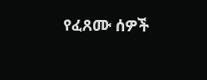የፈጸሙ ሰዎች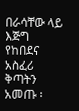በራሳቸው ላይ እጅግ የከበደና አስፈሪ ቅጣትን አመጡ ፡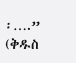፡….” (ቅዱስ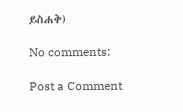ይስሐቅ)

No comments:

Post a Comment